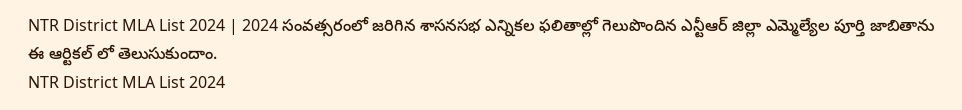NTR District MLA List 2024 | 2024 సంవత్సరంలో జరిగిన శాసనసభ ఎన్నికల ఫలితాల్లో గెలుపొందిన ఎన్టీఆర్ జిల్లా ఎమ్మెల్యేల పూర్తి జాబితాను ఈ ఆర్టికల్ లో తెలుసుకుందాం.
NTR District MLA List 2024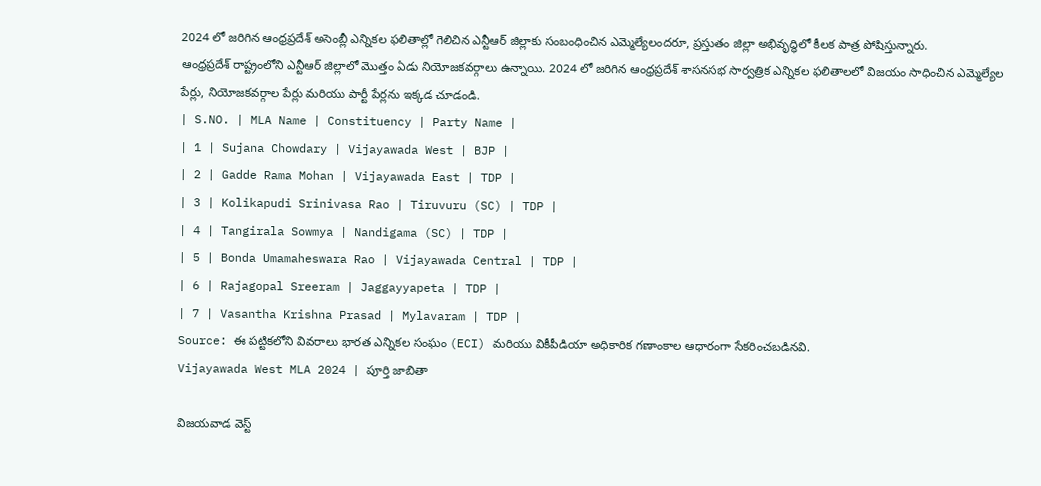2024 లో జరిగిన ఆంధ్రప్రదేశ్ అసెంబ్లీ ఎన్నికల ఫలితాల్లో గెలిచిన ఎన్టీఆర్ జిల్లాకు సంబంధించిన ఎమ్మెల్యేలందరూ, ప్రస్తుతం జిల్లా అభివృద్ధిలో కీలక పాత్ర పోషిస్తున్నారు.
ఆంధ్రప్రదేశ్ రాష్ట్రంలోని ఎన్టీఆర్ జిల్లాలో మొత్తం ఏడు నియోజకవర్గాలు ఉన్నాయి. 2024 లో జరిగిన ఆంధ్రప్రదేశ్ శాసనసభ సార్వత్రిక ఎన్నికల ఫలితాలలో విజయం సాధించిన ఎమ్మెల్యేల పేర్లు, నియోజకవర్గాల పేర్లు మరియు పార్టీ పేర్లను ఇక్కడ చూడండి.
| S.NO. | MLA Name | Constituency | Party Name |
| 1 | Sujana Chowdary | Vijayawada West | BJP |
| 2 | Gadde Rama Mohan | Vijayawada East | TDP |
| 3 | Kolikapudi Srinivasa Rao | Tiruvuru (SC) | TDP |
| 4 | Tangirala Sowmya | Nandigama (SC) | TDP |
| 5 | Bonda Umamaheswara Rao | Vijayawada Central | TDP |
| 6 | Rajagopal Sreeram | Jaggayyapeta | TDP |
| 7 | Vasantha Krishna Prasad | Mylavaram | TDP |
Source: ఈ పట్టికలోని వివరాలు భారత ఎన్నికల సంఘం (ECI) మరియు వికీపీడియా అధికారిక గణాంకాల ఆధారంగా సేకరించబడినవి.
Vijayawada West MLA 2024 | పూర్తి జాబితా

విజయవాడ వెస్ట్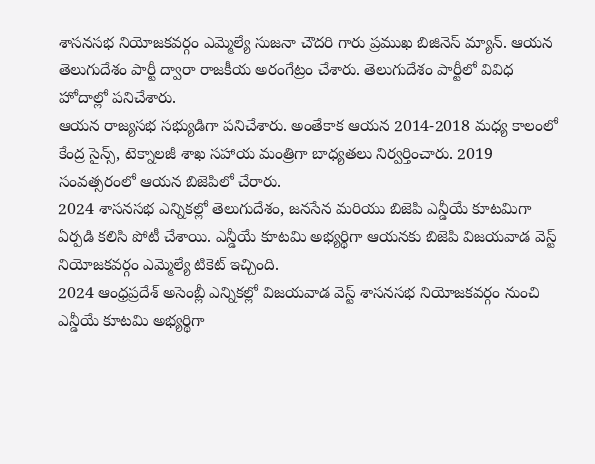శాసనసభ నియోజకవర్గం ఎమ్మెల్యే సుజనా చౌదరి గారు ప్రముఖ బిజినెస్ మ్యాన్. ఆయన తెలుగుదేశం పార్టీ ద్వారా రాజకీయ అరంగేట్రం చేశారు. తెలుగుదేశం పార్టీలో వివిధ హోదాల్లో పనిచేశారు.
ఆయన రాజ్యసభ సభ్యుడిగా పనిచేశారు. అంతేకాక ఆయన 2014-2018 మధ్య కాలంలో కేంద్ర సైన్స్, టెక్నాలజీ శాఖ సహాయ మంత్రిగా బాధ్యతలు నిర్వర్తించారు. 2019 సంవత్సరంలో ఆయన బిజెపిలో చేరారు.
2024 శాసనసభ ఎన్నికల్లో తెలుగుదేశం, జనసేన మరియు బిజెపి ఎన్డీయే కూటమిగా ఏర్పడి కలిసి పోటీ చేశాయి. ఎన్డీయే కూటమి అభ్యర్థిగా ఆయనకు బిజెపి విజయవాడ వెస్ట్ నియోజకవర్గం ఎమ్మెల్యే టికెట్ ఇచ్చింది.
2024 ఆంధ్రప్రదేశ్ అసెంబ్లీ ఎన్నికల్లో విజయవాడ వెస్ట్ శాసనసభ నియోజకవర్గం నుంచి ఎన్డీయే కూటమి అభ్యర్థిగా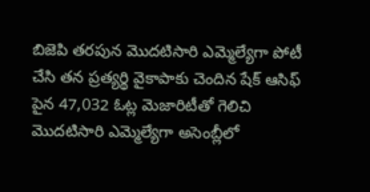బిజెపి తరపున మొదటిసారి ఎమ్మెల్యేగా పోటీ చేసి తన ప్రత్యర్థి వైకాపాకు చెందిన షేక్ ఆసిఫ్ పైన 47,032 ఓట్ల మెజారిటీతో గెలిచి మొదటిసారి ఎమ్మెల్యేగా అసెంబ్లీలో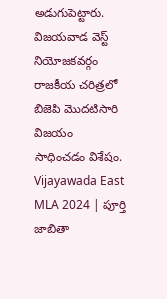అడుగుపెట్టారు.
విజయవాడ వెస్ట్ నియోజకవర్గం రాజకీయ చరిత్రలో బిజెపి మొదటిసారి విజయం సాధించడం విశేషం.
Vijayawada East MLA 2024 | పూర్తి జాబితా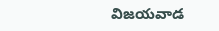విజయవాడ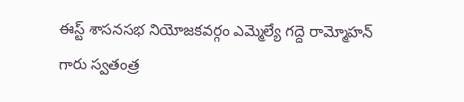ఈస్ట్ శాసనసభ నియోజకవర్గం ఎమ్మెల్యే గద్దె రామ్మోహన్ గారు స్వతంత్ర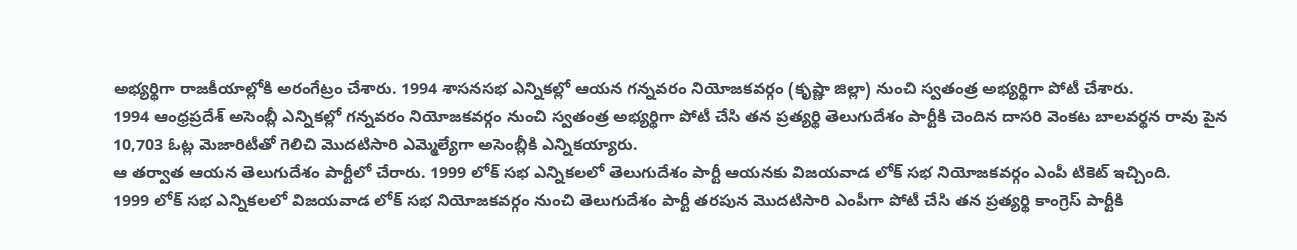అభ్యర్థిగా రాజకీయాల్లోకి అరంగేట్రం చేశారు. 1994 శాసనసభ ఎన్నికల్లో ఆయన గన్నవరం నియోజకవర్గం (కృష్ణా జిల్లా) నుంచి స్వతంత్ర అభ్యర్థిగా పోటీ చేశారు.
1994 ఆంధ్రప్రదేశ్ అసెంబ్లీ ఎన్నికల్లో గన్నవరం నియోజకవర్గం నుంచి స్వతంత్ర అభ్యర్థిగా పోటీ చేసి తన ప్రత్యర్థి తెలుగుదేశం పార్టీకి చెందిన దాసరి వెంకట బాలవర్థన రావు పైన 10,703 ఓట్ల మెజారిటీతో గెలిచి మొదటిసారి ఎమ్మెల్యేగా అసెంబ్లీకి ఎన్నికయ్యారు.
ఆ తర్వాత ఆయన తెలుగుదేశం పార్టీలో చేరారు. 1999 లోక్ సభ ఎన్నికలలో తెలుగుదేశం పార్టీ ఆయనకు విజయవాడ లోక్ సభ నియోజకవర్గం ఎంపీ టికెట్ ఇచ్చింది.
1999 లోక్ సభ ఎన్నికలలో విజయవాడ లోక్ సభ నియోజకవర్గం నుంచి తెలుగుదేశం పార్టీ తరపున మొదటిసారి ఎంపీగా పోటీ చేసి తన ప్రత్యర్థి కాంగ్రెస్ పార్టీకి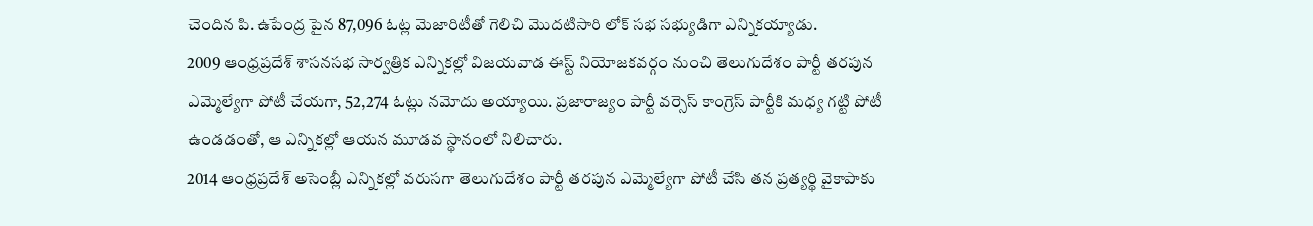చెందిన పి. ఉపేంద్ర పైన 87,096 ఓట్ల మెజారిటీతో గెలిచి మొదటిసారి లోక్ సభ సభ్యుడిగా ఎన్నికయ్యాడు.
2009 ఆంధ్రప్రదేశ్ శాసనసభ సార్వత్రిక ఎన్నికల్లో విజయవాడ ఈస్ట్ నియోజకవర్గం నుంచి తెలుగుదేశం పార్టీ తరపున ఎమ్మెల్యేగా పోటీ చేయగా, 52,274 ఓట్లు నమోదు అయ్యాయి. ప్రజారాజ్యం పార్టీ వర్సెస్ కాంగ్రెస్ పార్టీకి మధ్య గట్టి పోటీ ఉండడంతో, ఆ ఎన్నికల్లో ఆయన మూడవ స్థానంలో నిలిచారు.
2014 ఆంధ్రప్రదేశ్ అసెంబ్లీ ఎన్నికల్లో వరుసగా తెలుగుదేశం పార్టీ తరపున ఎమ్మెల్యేగా పోటీ చేసి తన ప్రత్యర్థి వైకాపాకు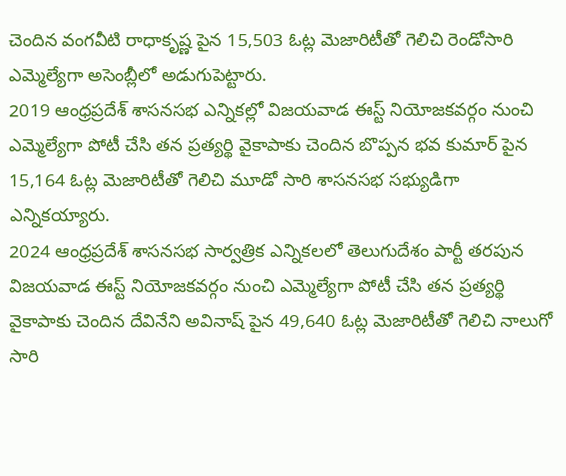చెందిన వంగవీటి రాధాకృష్ణ పైన 15,503 ఓట్ల మెజారిటీతో గెలిచి రెండోసారి ఎమ్మెల్యేగా అసెంబ్లీలో అడుగుపెట్టారు.
2019 ఆంధ్రప్రదేశ్ శాసనసభ ఎన్నికల్లో విజయవాడ ఈస్ట్ నియోజకవర్గం నుంచి ఎమ్మెల్యేగా పోటీ చేసి తన ప్రత్యర్థి వైకాపాకు చెందిన బొప్పన భవ కుమార్ పైన 15,164 ఓట్ల మెజారిటీతో గెలిచి మూడో సారి శాసనసభ సభ్యుడిగా ఎన్నికయ్యారు.
2024 ఆంధ్రప్రదేశ్ శాసనసభ సార్వత్రిక ఎన్నికలలో తెలుగుదేశం పార్టీ తరపున విజయవాడ ఈస్ట్ నియోజకవర్గం నుంచి ఎమ్మెల్యేగా పోటీ చేసి తన ప్రత్యర్థి వైకాపాకు చెందిన దేవినేని అవినాష్ పైన 49,640 ఓట్ల మెజారిటీతో గెలిచి నాలుగో సారి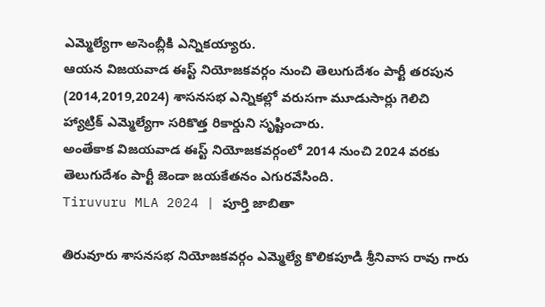ఎమ్మెల్యేగా అసెంబ్లీకి ఎన్నికయ్యారు.
ఆయన విజయవాడ ఈస్ట్ నియోజకవర్గం నుంచి తెలుగుదేశం పార్టీ తరపున (2014,2019,2024) శాసనసభ ఎన్నికల్లో వరుసగా మూడుసార్లు గెలిచి హ్యాట్రిక్ ఎమ్మెల్యేగా సరికొత్త రికార్డుని సృష్టించారు.
అంతేకాక విజయవాడ ఈస్ట్ నియోజకవర్గంలో 2014 నుంచి 2024 వరకు తెలుగుదేశం పార్టీ జెండా జయకేతనం ఎగురవేసింది.
Tiruvuru MLA 2024 | పూర్తి జాబితా

తిరువూరు శాసనసభ నియోజకవర్గం ఎమ్మెల్యే కొలికపూడి శ్రీనివాస రావు గారు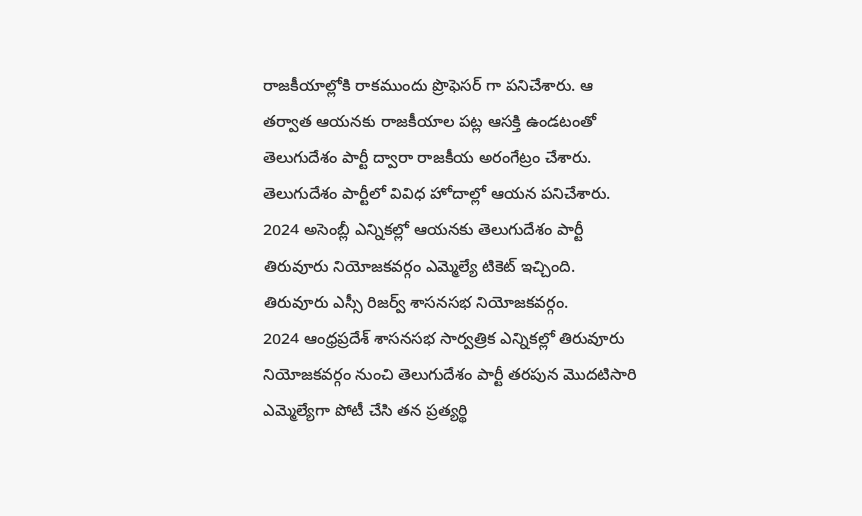రాజకీయాల్లోకి రాకముందు ప్రొఫెసర్ గా పనిచేశారు. ఆ తర్వాత ఆయనకు రాజకీయాల పట్ల ఆసక్తి ఉండటంతో తెలుగుదేశం పార్టీ ద్వారా రాజకీయ అరంగేట్రం చేశారు. తెలుగుదేశం పార్టీలో వివిధ హోదాల్లో ఆయన పనిచేశారు.
2024 అసెంబ్లీ ఎన్నికల్లో ఆయనకు తెలుగుదేశం పార్టీ తిరువూరు నియోజకవర్గం ఎమ్మెల్యే టికెట్ ఇచ్చింది. తిరువూరు ఎస్సీ రిజర్వ్ శాసనసభ నియోజకవర్గం.
2024 ఆంధ్రప్రదేశ్ శాసనసభ సార్వత్రిక ఎన్నికల్లో తిరువూరు నియోజకవర్గం నుంచి తెలుగుదేశం పార్టీ తరపున మొదటిసారి ఎమ్మెల్యేగా పోటీ చేసి తన ప్రత్యర్థి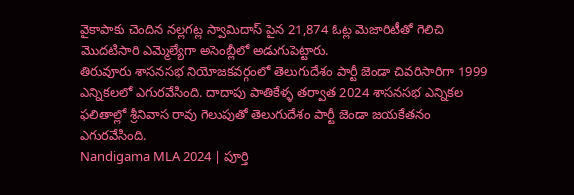వైకాపాకు చెందిన నల్లగట్ల స్వామిదాస్ పైన 21,874 ఓట్ల మెజారిటీతో గెలిచి మొదటిసారి ఎమ్మెల్యేగా అసెంబ్లీలో అడుగుపెట్టారు.
తిరువూరు శాసనసభ నియోజకవర్గంలో తెలుగుదేశం పార్టీ జెండా చివరిసారిగా 1999 ఎన్నికలలో ఎగురవేసింది. దాదాపు పాతికేళ్ళ తర్వాత 2024 శాసనసభ ఎన్నికల ఫలితాల్లో శ్రీనివాస రావు గెలుపుతో తెలుగుదేశం పార్టీ జెండా జయకేతనం ఎగురవేసింది.
Nandigama MLA 2024 | పూర్తి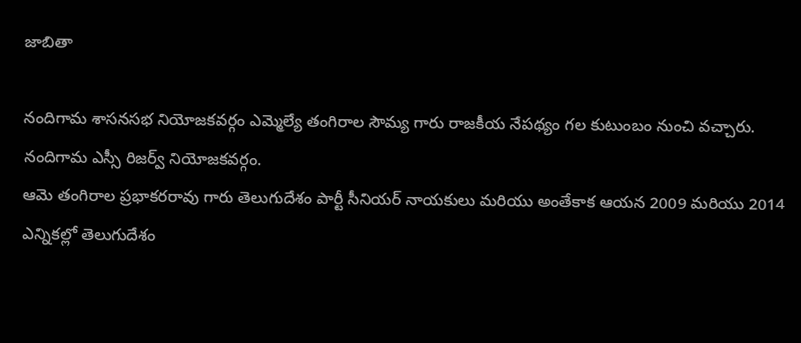జాబితా

నందిగామ శాసనసభ నియోజకవర్గం ఎమ్మెల్యే తంగిరాల సౌమ్య గారు రాజకీయ నేపథ్యం గల కుటుంబం నుంచి వచ్చారు. నందిగామ ఎస్సీ రిజర్వ్ నియోజకవర్గం.
ఆమె తంగిరాల ప్రభాకరరావు గారు తెలుగుదేశం పార్టీ సీనియర్ నాయకులు మరియు అంతేకాక ఆయన 2009 మరియు 2014 ఎన్నికల్లో తెలుగుదేశం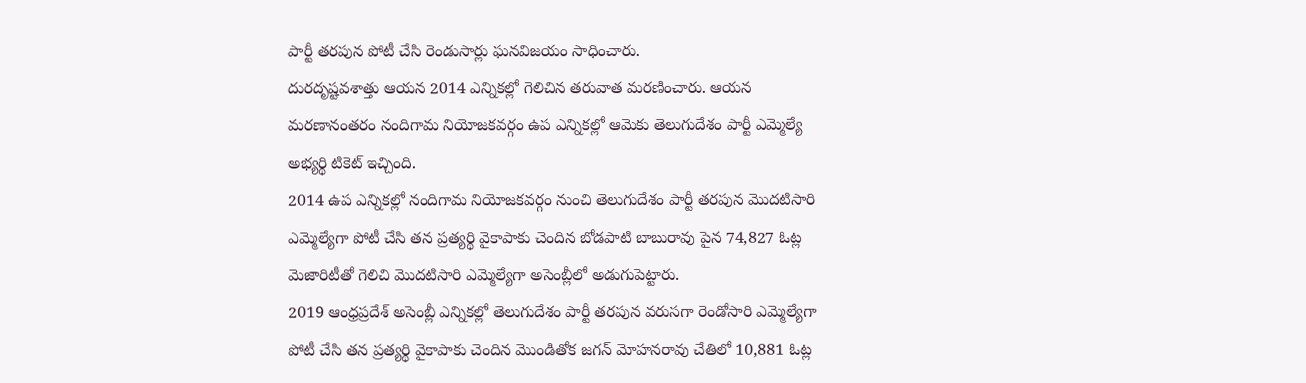పార్టీ తరపున పోటీ చేసి రెండుసార్లు ఘనవిజయం సాధించారు.
దురదృష్టవశాత్తు ఆయన 2014 ఎన్నికల్లో గెలిచిన తరువాత మరణించారు. ఆయన మరణానంతరం నందిగామ నియోజకవర్గం ఉప ఎన్నికల్లో ఆమెకు తెలుగుదేశం పార్టీ ఎమ్మెల్యే అభ్యర్థి టికెట్ ఇచ్చింది.
2014 ఉప ఎన్నికల్లో నందిగామ నియోజకవర్గం నుంచి తెలుగుదేశం పార్టీ తరపున మొదటిసారి ఎమ్మెల్యేగా పోటీ చేసి తన ప్రత్యర్థి వైకాపాకు చెందిన బోడపాటి బాబురావు పైన 74,827 ఓట్ల మెజారిటీతో గెలిచి మొదటిసారి ఎమ్మెల్యేగా అసెంబ్లీలో అడుగుపెట్టారు.
2019 ఆంధ్రప్రదేశ్ అసెంబ్లీ ఎన్నికల్లో తెలుగుదేశం పార్టీ తరపున వరుసగా రెండోసారి ఎమ్మెల్యేగా పోటీ చేసి తన ప్రత్యర్థి వైకాపాకు చెందిన మొండితోక జగన్ మోహనరావు చేతిలో 10,881 ఓట్ల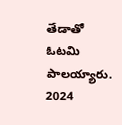తేడాతో ఓటమి పాలయ్యారు.
2024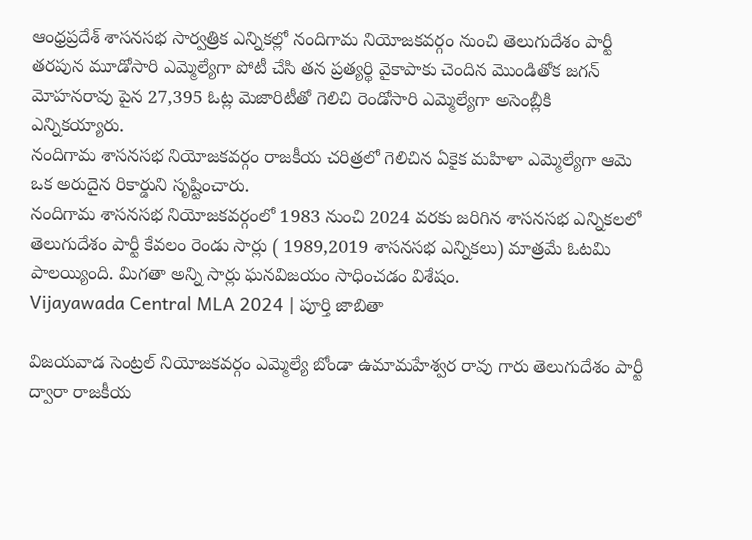ఆంధ్రప్రదేశ్ శాసనసభ సార్వత్రిక ఎన్నికల్లో నందిగామ నియోజకవర్గం నుంచి తెలుగుదేశం పార్టీ తరపున మూడోసారి ఎమ్మెల్యేగా పోటీ చేసి తన ప్రత్యర్థి వైకాపాకు చెందిన మొండితోక జగన్ మోహనరావు పైన 27,395 ఓట్ల మెజారిటీతో గెలిచి రెండోసారి ఎమ్మెల్యేగా అసెంబ్లీకి ఎన్నికయ్యారు.
నందిగామ శాసనసభ నియోజకవర్గం రాజకీయ చరిత్రలో గెలిచిన ఏకైక మహిళా ఎమ్మెల్యేగా ఆమె ఒక అరుదైన రికార్డుని సృష్టించారు.
నందిగామ శాసనసభ నియోజకవర్గంలో 1983 నుంచి 2024 వరకు జరిగిన శాసనసభ ఎన్నికలలో తెలుగుదేశం పార్టీ కేవలం రెండు సార్లు ( 1989,2019 శాసనసభ ఎన్నికలు) మాత్రమే ఓటమి పాలయ్యింది. మిగతా అన్ని సార్లు ఘనవిజయం సాధించడం విశేషం.
Vijayawada Central MLA 2024 | పూర్తి జాబితా

విజయవాడ సెంట్రల్ నియోజకవర్గం ఎమ్మెల్యే బోండా ఉమామహేశ్వర రావు గారు తెలుగుదేశం పార్టీ ద్వారా రాజకీయ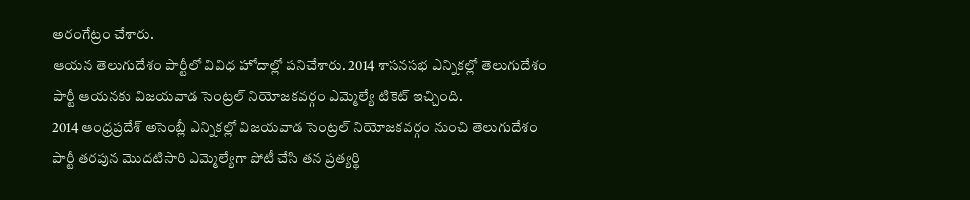అరంగేట్రం చేశారు.
ఆయన తెలుగుదేశం పార్టీలో వివిధ హోదాల్లో పనిచేశారు. 2014 శాసనసభ ఎన్నికల్లో తెలుగుదేశం పార్టీ ఆయనకు విజయవాడ సెంట్రల్ నియోజకవర్గం ఎమ్మెల్యే టికెట్ ఇచ్చింది.
2014 ఆంధ్రప్రదేశ్ అసెంబ్లీ ఎన్నికల్లో విజయవాడ సెంట్రల్ నియోజకవర్గం నుంచి తెలుగుదేశం పార్టీ తరపున మొదటిసారి ఎమ్మెల్యేగా పోటీ చేసి తన ప్రత్యర్థి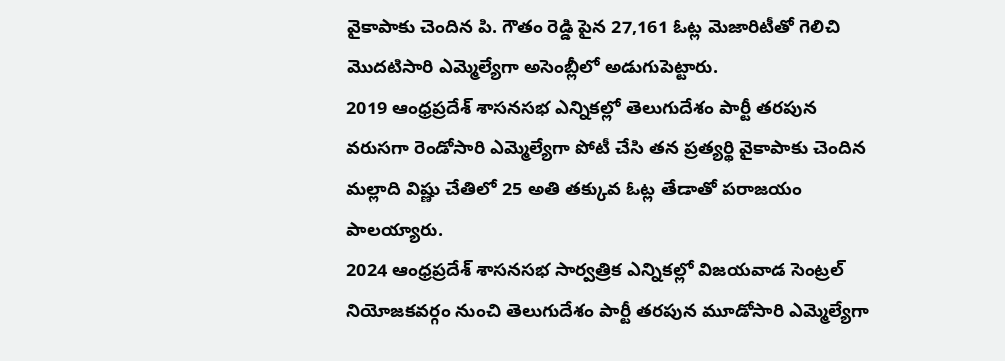వైకాపాకు చెందిన పి. గౌతం రెడ్డి పైన 27,161 ఓట్ల మెజారిటీతో గెలిచి మొదటిసారి ఎమ్మెల్యేగా అసెంబ్లీలో అడుగుపెట్టారు.
2019 ఆంధ్రప్రదేశ్ శాసనసభ ఎన్నికల్లో తెలుగుదేశం పార్టీ తరపున వరుసగా రెండోసారి ఎమ్మెల్యేగా పోటీ చేసి తన ప్రత్యర్థి వైకాపాకు చెందిన మల్లాది విష్ణు చేతిలో 25 అతి తక్కువ ఓట్ల తేడాతో పరాజయం పాలయ్యారు.
2024 ఆంధ్రప్రదేశ్ శాసనసభ సార్వత్రిక ఎన్నికల్లో విజయవాడ సెంట్రల్ నియోజకవర్గం నుంచి తెలుగుదేశం పార్టీ తరపున మూడోసారి ఎమ్మెల్యేగా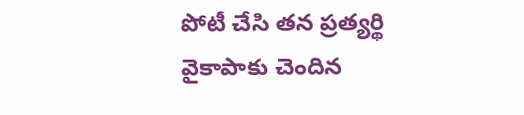పోటీ చేసి తన ప్రత్యర్థి వైకాపాకు చెందిన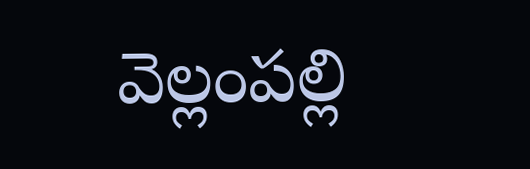వెల్లంపల్లి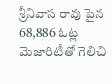శ్రీనివాస రావు పైన 68,886 ఓట్ల మెజారిటీతో గెలిచి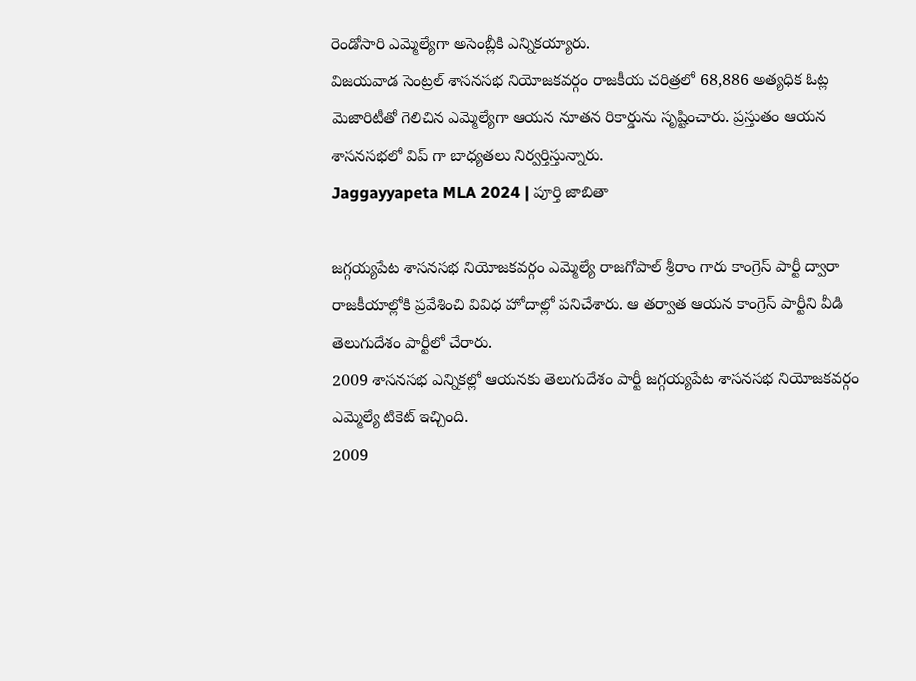రెండోసారి ఎమ్మెల్యేగా అసెంబ్లీకి ఎన్నికయ్యారు.
విజయవాడ సెంట్రల్ శాసనసభ నియోజకవర్గం రాజకీయ చరిత్రలో 68,886 అత్యధిక ఓట్ల మెజారిటీతో గెలిచిన ఎమ్మెల్యేగా ఆయన నూతన రికార్డును సృష్టించారు. ప్రస్తుతం ఆయన శాసనసభలో విప్ గా బాధ్యతలు నిర్వర్తిస్తున్నారు.
Jaggayyapeta MLA 2024 | పూర్తి జాబితా

జగ్గయ్యపేట శాసనసభ నియోజకవర్గం ఎమ్మెల్యే రాజగోపాల్ శ్రీరాం గారు కాంగ్రెస్ పార్టీ ద్వారా రాజకీయాల్లోకి ప్రవేశించి వివిధ హోదాల్లో పనిచేశారు. ఆ తర్వాత ఆయన కాంగ్రెస్ పార్టీని వీడి తెలుగుదేశం పార్టీలో చేరారు.
2009 శాసనసభ ఎన్నికల్లో ఆయనకు తెలుగుదేశం పార్టీ జగ్గయ్యపేట శాసనసభ నియోజకవర్గం ఎమ్మెల్యే టికెట్ ఇచ్చింది.
2009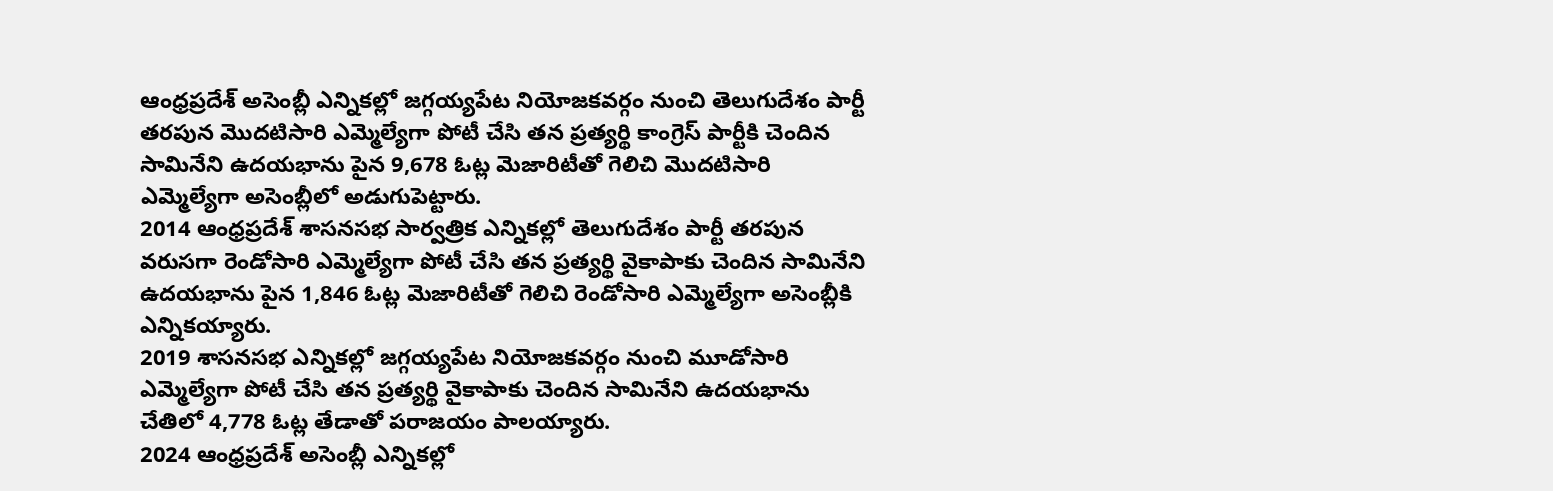ఆంధ్రప్రదేశ్ అసెంబ్లీ ఎన్నికల్లో జగ్గయ్యపేట నియోజకవర్గం నుంచి తెలుగుదేశం పార్టీ తరపున మొదటిసారి ఎమ్మెల్యేగా పోటీ చేసి తన ప్రత్యర్థి కాంగ్రెస్ పార్టీకి చెందిన సామినేని ఉదయభాను పైన 9,678 ఓట్ల మెజారిటీతో గెలిచి మొదటిసారి ఎమ్మెల్యేగా అసెంబ్లీలో అడుగుపెట్టారు.
2014 ఆంధ్రప్రదేశ్ శాసనసభ సార్వత్రిక ఎన్నికల్లో తెలుగుదేశం పార్టీ తరపున వరుసగా రెండోసారి ఎమ్మెల్యేగా పోటీ చేసి తన ప్రత్యర్థి వైకాపాకు చెందిన సామినేని ఉదయభాను పైన 1,846 ఓట్ల మెజారిటీతో గెలిచి రెండోసారి ఎమ్మెల్యేగా అసెంబ్లీకి ఎన్నికయ్యారు.
2019 శాసనసభ ఎన్నికల్లో జగ్గయ్యపేట నియోజకవర్గం నుంచి మూడోసారి ఎమ్మెల్యేగా పోటీ చేసి తన ప్రత్యర్థి వైకాపాకు చెందిన సామినేని ఉదయభాను చేతిలో 4,778 ఓట్ల తేడాతో పరాజయం పాలయ్యారు.
2024 ఆంధ్రప్రదేశ్ అసెంబ్లీ ఎన్నికల్లో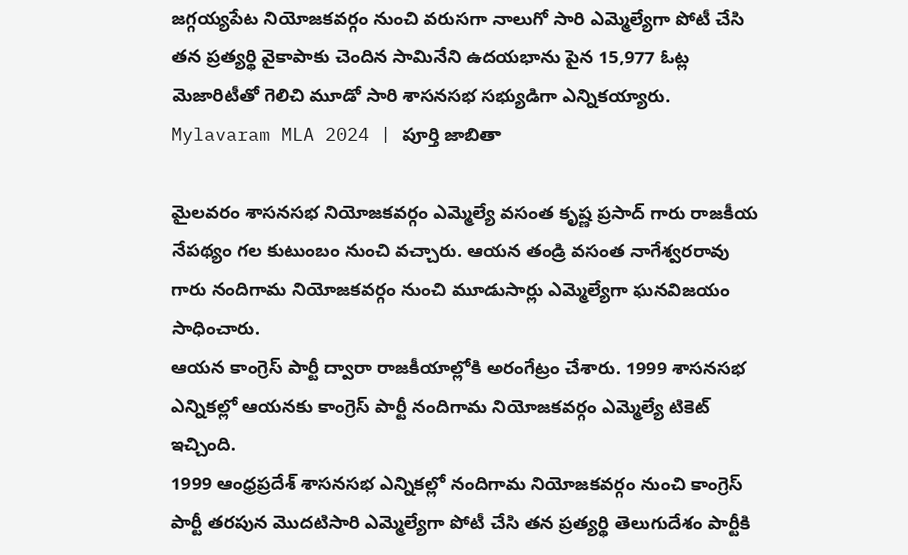జగ్గయ్యపేట నియోజకవర్గం నుంచి వరుసగా నాలుగో సారి ఎమ్మెల్యేగా పోటీ చేసి తన ప్రత్యర్థి వైకాపాకు చెందిన సామినేని ఉదయభాను పైన 15,977 ఓట్ల మెజారిటీతో గెలిచి మూడో సారి శాసనసభ సభ్యుడిగా ఎన్నికయ్యారు.
Mylavaram MLA 2024 | పూర్తి జాబితా

మైలవరం శాసనసభ నియోజకవర్గం ఎమ్మెల్యే వసంత కృష్ణ ప్రసాద్ గారు రాజకీయ నేపథ్యం గల కుటుంబం నుంచి వచ్చారు. ఆయన తండ్రి వసంత నాగేశ్వరరావు గారు నందిగామ నియోజకవర్గం నుంచి మూడుసార్లు ఎమ్మెల్యేగా ఘనవిజయం సాధించారు.
ఆయన కాంగ్రెస్ పార్టీ ద్వారా రాజకీయాల్లోకి అరంగేట్రం చేశారు. 1999 శాసనసభ ఎన్నికల్లో ఆయనకు కాంగ్రెస్ పార్టీ నందిగామ నియోజకవర్గం ఎమ్మెల్యే టికెట్ ఇచ్చింది.
1999 ఆంధ్రప్రదేశ్ శాసనసభ ఎన్నికల్లో నందిగామ నియోజకవర్గం నుంచి కాంగ్రెస్ పార్టీ తరపున మొదటిసారి ఎమ్మెల్యేగా పోటీ చేసి తన ప్రత్యర్థి తెలుగుదేశం పార్టీకి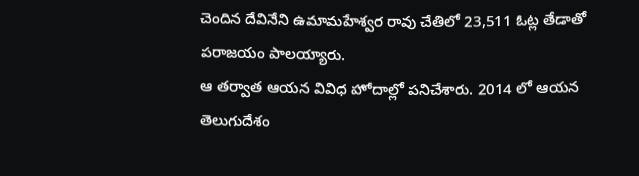చెందిన దేవినేని ఉమామహేశ్వర రావు చేతిలో 23,511 ఓట్ల తేడాతో పరాజయం పాలయ్యారు.
ఆ తర్వాత ఆయన వివిధ హోదాల్లో పనిచేశారు. 2014 లో ఆయన తెలుగుదేశం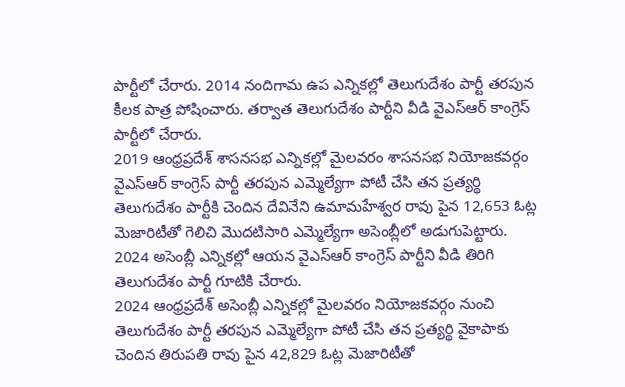పార్టీలో చేరారు. 2014 నందిగామ ఉప ఎన్నికల్లో తెలుగుదేశం పార్టీ తరపున కీలక పాత్ర పోషించారు. తర్వాత తెలుగుదేశం పార్టీని వీడి వైఎస్ఆర్ కాంగ్రెస్ పార్టీలో చేరారు.
2019 ఆంధ్రప్రదేశ్ శాసనసభ ఎన్నికల్లో మైలవరం శాసనసభ నియోజకవర్గం వైఎస్ఆర్ కాంగ్రెస్ పార్టీ తరపున ఎమ్మెల్యేగా పోటీ చేసి తన ప్రత్యర్థి తెలుగుదేశం పార్టీకి చెందిన దేవినేని ఉమామహేశ్వర రావు పైన 12,653 ఓట్ల మెజారిటీతో గెలిచి మొదటిసారి ఎమ్మెల్యేగా అసెంబ్లీలో అడుగుపెట్టారు.
2024 అసెంబ్లీ ఎన్నికల్లో ఆయన వైఎస్ఆర్ కాంగ్రెస్ పార్టీని వీడి తిరిగి తెలుగుదేశం పార్టీ గూటికి చేరారు.
2024 ఆంధ్రప్రదేశ్ అసెంబ్లీ ఎన్నికల్లో మైలవరం నియోజకవర్గం నుంచి తెలుగుదేశం పార్టీ తరపున ఎమ్మెల్యేగా పోటీ చేసి తన ప్రత్యర్థి వైకాపాకు చెందిన తిరుపతి రావు పైన 42,829 ఓట్ల మెజారిటీతో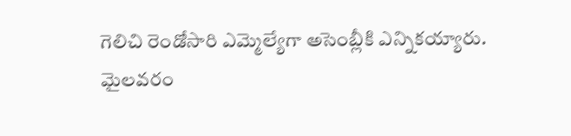గెలిచి రెండోసారి ఎమ్మెల్యేగా అసెంబ్లీకి ఎన్నికయ్యారు.
మైలవరం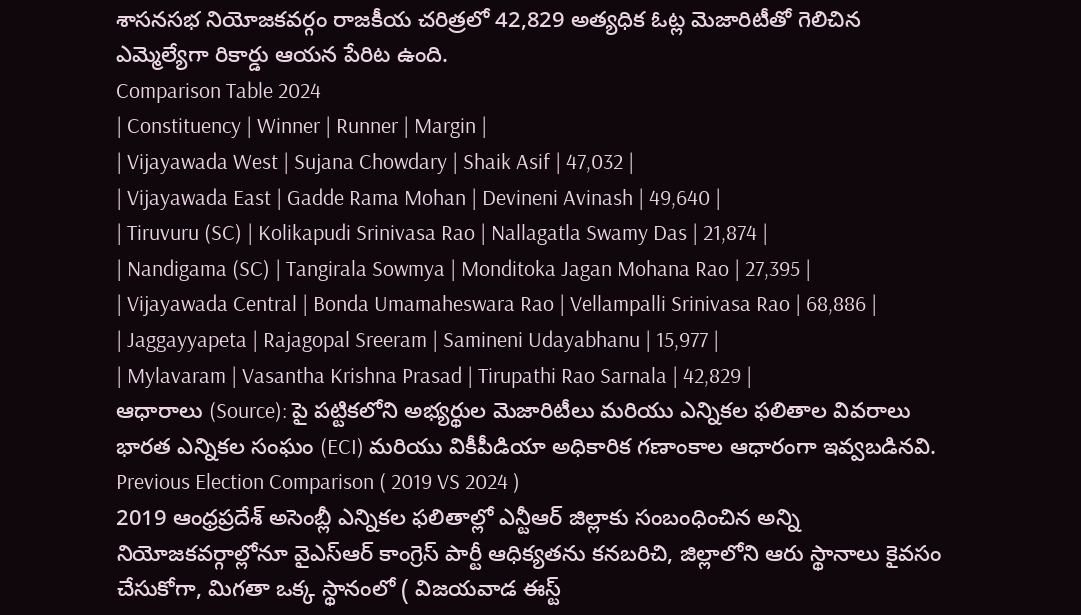శాసనసభ నియోజకవర్గం రాజకీయ చరిత్రలో 42,829 అత్యధిక ఓట్ల మెజారిటీతో గెలిచిన ఎమ్మెల్యేగా రికార్డు ఆయన పేరిట ఉంది.
Comparison Table 2024
| Constituency | Winner | Runner | Margin |
| Vijayawada West | Sujana Chowdary | Shaik Asif | 47,032 |
| Vijayawada East | Gadde Rama Mohan | Devineni Avinash | 49,640 |
| Tiruvuru (SC) | Kolikapudi Srinivasa Rao | Nallagatla Swamy Das | 21,874 |
| Nandigama (SC) | Tangirala Sowmya | Monditoka Jagan Mohana Rao | 27,395 |
| Vijayawada Central | Bonda Umamaheswara Rao | Vellampalli Srinivasa Rao | 68,886 |
| Jaggayyapeta | Rajagopal Sreeram | Samineni Udayabhanu | 15,977 |
| Mylavaram | Vasantha Krishna Prasad | Tirupathi Rao Sarnala | 42,829 |
ఆధారాలు (Source): పై పట్టికలోని అభ్యర్థుల మెజారిటీలు మరియు ఎన్నికల ఫలితాల వివరాలు భారత ఎన్నికల సంఘం (ECI) మరియు వికీపీడియా అధికారిక గణాంకాల ఆధారంగా ఇవ్వబడినవి.
Previous Election Comparison ( 2019 VS 2024 )
2019 ఆంధ్రప్రదేశ్ అసెంబ్లీ ఎన్నికల ఫలితాల్లో ఎన్టీఆర్ జిల్లాకు సంబంధించిన అన్ని నియోజకవర్గాల్లోనూ వైఎస్ఆర్ కాంగ్రెస్ పార్టీ ఆధిక్యతను కనబరిచి, జిల్లాలోని ఆరు స్థానాలు కైవసం చేసుకోగా, మిగతా ఒక్క స్థానంలో ( విజయవాడ ఈస్ట్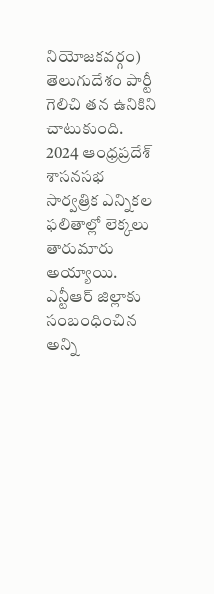నియోజకవర్గం) తెలుగుదేశం పార్టీ గెలిచి తన ఉనికిని చాటుకుంది.
2024 ఆంధ్రప్రదేశ్ శాసనసభ సార్వత్రిక ఎన్నికల ఫలితాల్లో లెక్కలు తారుమారు అయ్యాయి. ఎన్టీఆర్ జిల్లాకు సంబంధించిన అన్ని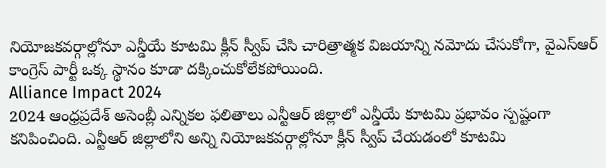నియోజకవర్గాల్లోనూ ఎన్డీయే కూటమి క్లీన్ స్వీప్ చేసి చారిత్రాత్మక విజయాన్ని నమోదు చేసుకోగా, వైఎస్ఆర్ కాంగ్రెస్ పార్టీ ఒక్క స్థానం కూడా దక్కించుకోలేకపోయింది.
Alliance Impact 2024
2024 ఆంధ్రప్రదేశ్ అసెంబ్లీ ఎన్నికల ఫలితాలు ఎన్టీఆర్ జిల్లాలో ఎన్డీయే కూటమి ప్రభావం స్పష్టంగా కనిపించింది. ఎన్టీఆర్ జిల్లాలోని అన్ని నియోజకవర్గాల్లోనూ క్లీన్ స్వీప్ చేయడంలో కూటమి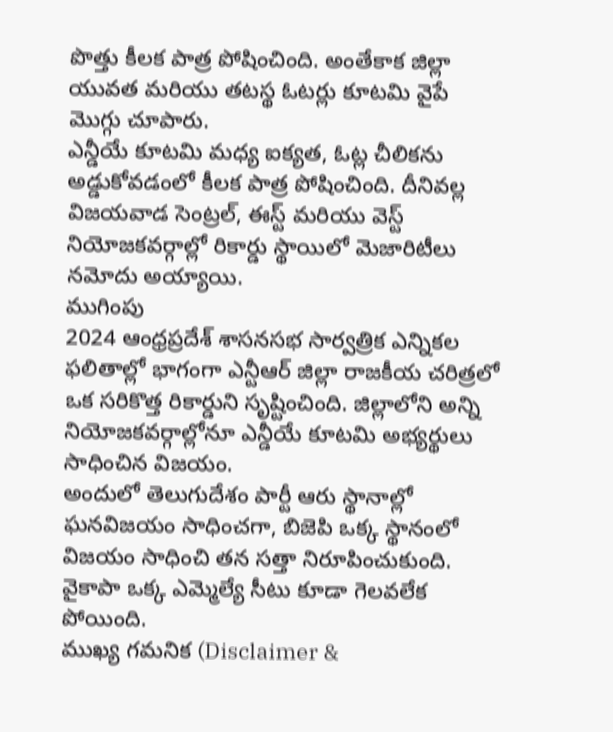పొత్తు కీలక పాత్ర పోషించింది. అంతేకాక జిల్లా యువత మరియు తటస్థ ఓటర్లు కూటమి వైపే మొగ్గు చూపారు.
ఎన్డీయే కూటమి మధ్య ఐక్యత, ఓట్ల చీలికను అడ్డుకోవడంలో కీలక పాత్ర పోషించింది. దీనివల్ల విజయవాడ సెంట్రల్, ఈస్ట్ మరియు వెస్ట్ నియోజకవర్గాల్లో రికార్డు స్థాయిలో మెజారిటీలు నమోదు అయ్యాయి.
ముగింపు
2024 ఆంధ్రప్రదేశ్ శాసనసభ సార్వత్రిక ఎన్నికల ఫలితాల్లో భాగంగా ఎన్టీఆర్ జిల్లా రాజకీయ చరిత్రలో ఒక సరికొత్త రికార్డుని సృష్టించింది. జిల్లాలోని అన్ని నియోజకవర్గాల్లోనూ ఎన్డీయే కూటమి అభ్యర్థులు సాధించిన విజయం.
అందులో తెలుగుదేశం పార్టీ ఆరు స్థానాల్లో ఘనవిజయం సాధించగా, బిజెపి ఒక్క స్థానంలో విజయం సాధించి తన సత్తా నిరూపించుకుంది. వైకాపా ఒక్క ఎమ్మెల్యే సీటు కూడా గెలవలేక పోయింది.
ముఖ్య గమనిక (Disclaimer &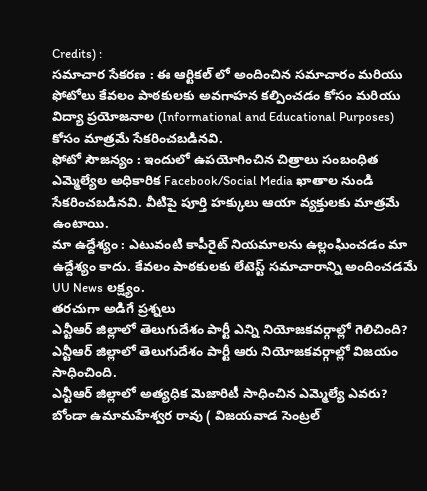Credits) :
సమాచార సేకరణ : ఈ ఆర్టికల్ లో అందించిన సమాచారం మరియు ఫోటోలు కేవలం పాఠకులకు అవగాహన కల్పించడం కోసం మరియు విద్యా ప్రయోజనాల (Informational and Educational Purposes) కోసం మాత్రమే సేకరించబడినవి.
ఫోటో సౌజన్యం : ఇందులో ఉపయోగించిన చిత్రాలు సంబంధిత ఎమ్మెల్యేల అధికారిక Facebook/Social Media ఖాతాల నుండి సేకరించబడినవి. వీటిపై పూర్తి హక్కులు ఆయా వ్యక్తులకు మాత్రమే ఉంటాయి.
మా ఉద్దేశ్యం : ఎటువంటి కాపీరైట్ నియమాలను ఉల్లంఘించడం మా ఉద్దేశ్యం కాదు. కేవలం పాఠకులకు లేటెస్ట్ సమాచారాన్ని అందించడమే UU News లక్ష్యం.
తరచుగా అడిగే ప్రశ్నలు
ఎన్టీఆర్ జిల్లాలో తెలుగుదేశం పార్టీ ఎన్ని నియోజకవర్గాల్లో గెలిచింది?
ఎన్టీఆర్ జిల్లాలో తెలుగుదేశం పార్టీ ఆరు నియోజకవర్గాల్లో విజయం సాధించింది.
ఎన్టీఆర్ జిల్లాలో అత్యధిక మెజారిటీ సాధించిన ఎమ్మెల్యే ఎవరు?
బోండా ఉమామహేశ్వర రావు ( విజయవాడ సెంట్రల్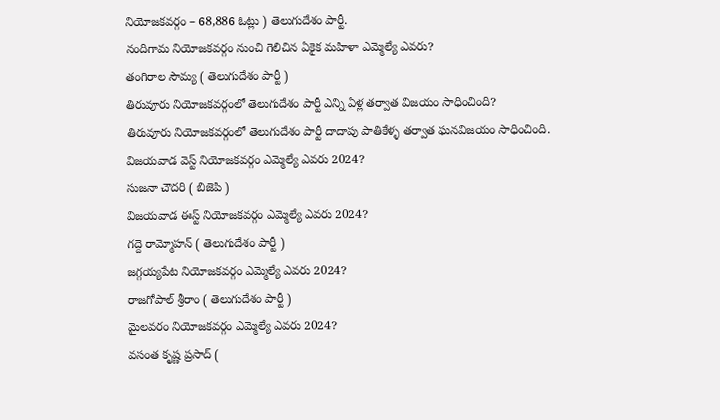నియోజకవర్గం – 68,886 ఓట్లు ) తెలుగుదేశం పార్టీ.
నందిగామ నియోజకవర్గం నుంచి గెలిచిన ఏకైక మహిళా ఎమ్మెల్యే ఎవరు?
తంగిరాల సౌమ్య ( తెలుగుదేశం పార్టీ )
తిరువూరు నియోజకవర్గంలో తెలుగుదేశం పార్టీ ఎన్ని ఏళ్ల తర్వాత విజయం సాధించింది?
తిరువూరు నియోజకవర్గంలో తెలుగుదేశం పార్టీ దాదాపు పాతికేళ్ళ తర్వాత ఘనవిజయం సాధించింది.
విజయవాడ వెస్ట్ నియోజకవర్గం ఎమ్మెల్యే ఎవరు 2024?
సుజనా చౌదరి ( బిజెపి )
విజయవాడ ఈస్ట్ నియోజకవర్గం ఎమ్మెల్యే ఎవరు 2024?
గద్దె రామ్మోహన్ ( తెలుగుదేశం పార్టీ )
జగ్గయ్యపేట నియోజకవర్గం ఎమ్మెల్యే ఎవరు 2024?
రాజగోపాల్ శ్రీరాం ( తెలుగుదేశం పార్టీ )
మైలవరం నియోజకవర్గం ఎమ్మెల్యే ఎవరు 2024?
వసంత కృష్ణ ప్రసాద్ (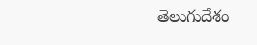తెలుగుదేశం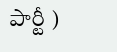పార్టీ )